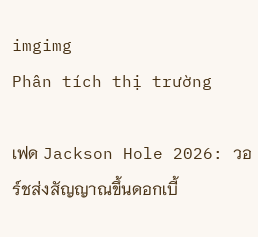imgimg
Phân tích thị trường

เฟด Jackson Hole 2026: วอร์ชส่งสัญญาณขึ้นดอกเบี้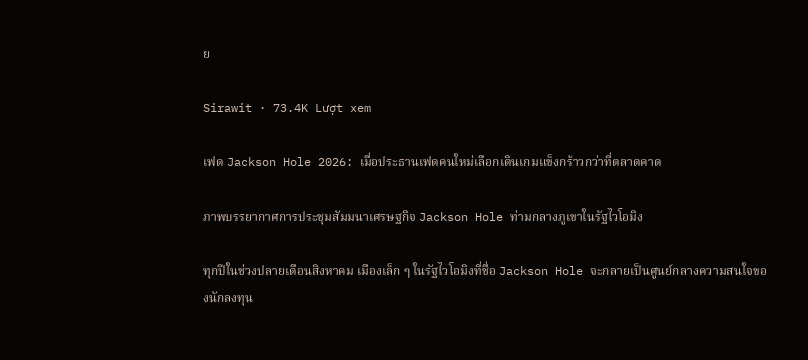ย

Sirawit · 73.4K Lượt xem

เฟด Jackson Hole 2026: เมื่อประธานเฟดคนใหม่เลือกเดินเกมแข็งกร้าวกว่าที่ตลาดคาด

ภาพบรรยากาศการประชุมสัมมนาเศรษฐกิจ Jackson Hole ท่ามกลางภูเขาในรัฐไวโอมิง

ทุกปีในช่วงปลายเดือนสิงหาคม เมืองเล็ก ๆ ในรัฐไวโอมิงที่ชื่อ Jackson Hole จะกลายเป็นศูนย์กลางความสนใจของนักลงทุน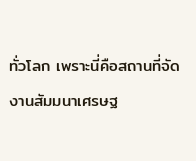ทั่วโลก เพราะนี่คือสถานที่จัดงานสัมมนาเศรษฐ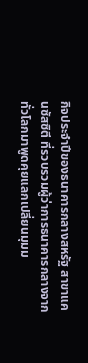กิจประจำปีของธนาคารกลางสหรัฐ สาขาแคนซัสซิตี ที่รวบรวมผู้ว่าการธนาคารกลางจากทั่วโลกมาพูดคุยแลกเปลี่ยนมุมม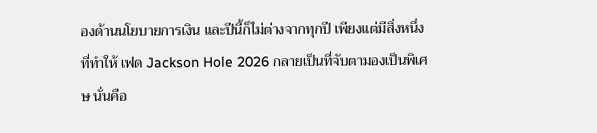องด้านนโยบายการเงิน และปีนี้ก็ไม่ต่างจากทุกปี เพียงแต่มีสิ่งหนึ่งที่ทำให้ เฟด Jackson Hole 2026 กลายเป็นที่จับตามองเป็นพิเศษ นั่นคือ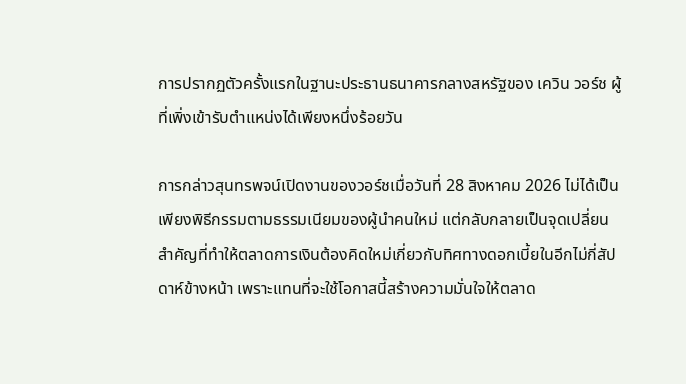การปรากฏตัวครั้งแรกในฐานะประธานธนาคารกลางสหรัฐของ เควิน วอร์ช ผู้ที่เพิ่งเข้ารับตำแหน่งได้เพียงหนึ่งร้อยวัน

การกล่าวสุนทรพจน์เปิดงานของวอร์ชเมื่อวันที่ 28 สิงหาคม 2026 ไม่ได้เป็นเพียงพิธีกรรมตามธรรมเนียมของผู้นำคนใหม่ แต่กลับกลายเป็นจุดเปลี่ยนสำคัญที่ทำให้ตลาดการเงินต้องคิดใหม่เกี่ยวกับทิศทางดอกเบี้ยในอีกไม่กี่สัปดาห์ข้างหน้า เพราะแทนที่จะใช้โอกาสนี้สร้างความมั่นใจให้ตลาด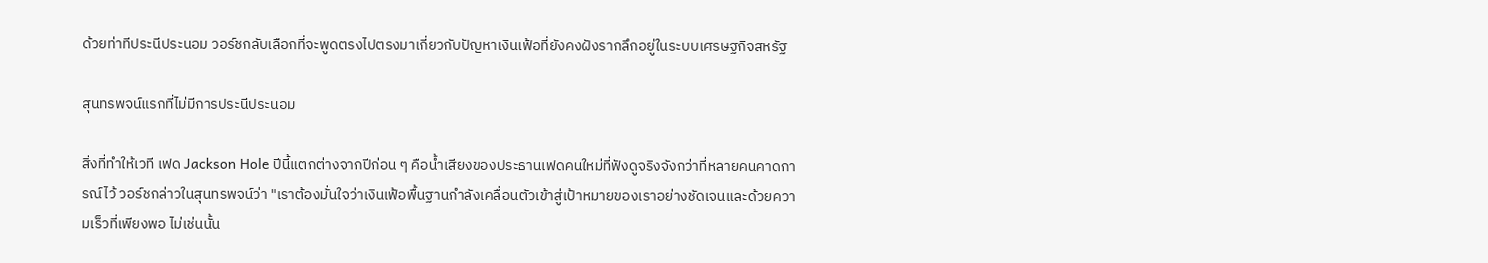ด้วยท่าทีประนีประนอม วอร์ชกลับเลือกที่จะพูดตรงไปตรงมาเกี่ยวกับปัญหาเงินเฟ้อที่ยังคงฝังรากลึกอยู่ในระบบเศรษฐกิจสหรัฐ

สุนทรพจน์แรกที่ไม่มีการประนีประนอม

สิ่งที่ทำให้เวที เฟด Jackson Hole ปีนี้แตกต่างจากปีก่อน ๆ คือน้ำเสียงของประธานเฟดคนใหม่ที่ฟังดูจริงจังกว่าที่หลายคนคาดการณ์ไว้ วอร์ชกล่าวในสุนทรพจน์ว่า "เราต้องมั่นใจว่าเงินเฟ้อพื้นฐานกำลังเคลื่อนตัวเข้าสู่เป้าหมายของเราอย่างชัดเจนและด้วยความเร็วที่เพียงพอ ไม่เช่นนั้น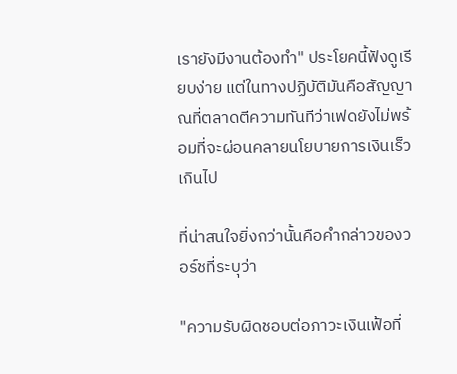เรายังมีงานต้องทำ" ประโยคนี้ฟังดูเรียบง่าย แต่ในทางปฏิบัติมันคือสัญญาณที่ตลาดตีความทันทีว่าเฟดยังไม่พร้อมที่จะผ่อนคลายนโยบายการเงินเร็วเกินไป

ที่น่าสนใจยิ่งกว่านั้นคือคำกล่าวของวอร์ชที่ระบุว่า

"ความรับผิดชอบต่อภาวะเงินเฟ้อที่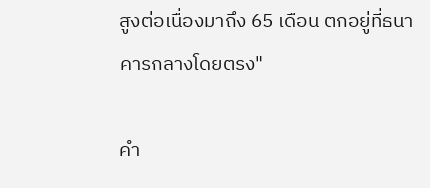สูงต่อเนื่องมาถึง 65 เดือน ตกอยู่ที่ธนาคารกลางโดยตรง"

คำ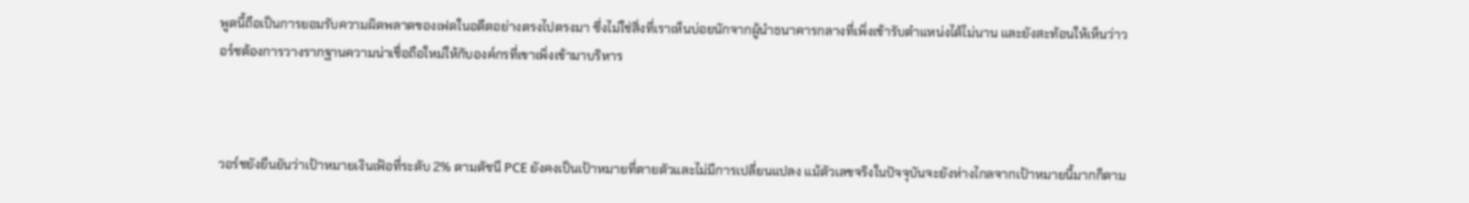พูดนี้ถือเป็นการยอมรับความผิดพลาดของเฟดในอดีตอย่างตรงไปตรงมา ซึ่งไม่ใช่สิ่งที่เราเห็นบ่อยนักจากผู้นำธนาคารกลางที่เพิ่งเข้ารับตำแหน่งได้ไม่นาน และยังสะท้อนให้เห็นว่าวอร์ชต้องการวางรากฐานความน่าเชื่อถือใหม่ให้กับองค์กรที่เขาเพิ่งเข้ามาบริหาร



วอร์ชยังยืนยันว่าเป้าหมายเงินเฟ้อที่ระดับ 2% ตามดัชนี PCE ยังคงเป็นเป้าหมายที่ตายตัวและไม่มีการเปลี่ยนแปลง แม้ตัวเลขจริงในปัจจุบันจะยังห่างไกลจากเป้าหมายนี้มากก็ตาม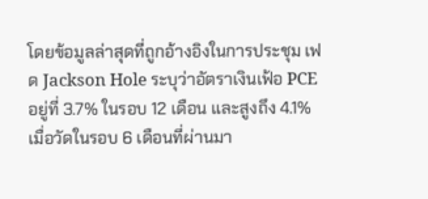โดยข้อมูลล่าสุดที่ถูกอ้างอิงในการประชุม เฟด Jackson Hole ระบุว่าอัตราเงินเฟ้อ PCE อยู่ที่ 3.7% ในรอบ 12 เดือน และสูงถึง 4.1% เมื่อวัดในรอบ 6 เดือนที่ผ่านมา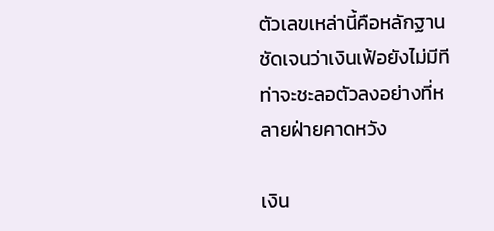ตัวเลขเหล่านี้คือหลักฐานชัดเจนว่าเงินเฟ้อยังไม่มีทีท่าจะชะลอตัวลงอย่างที่หลายฝ่ายคาดหวัง

เงิน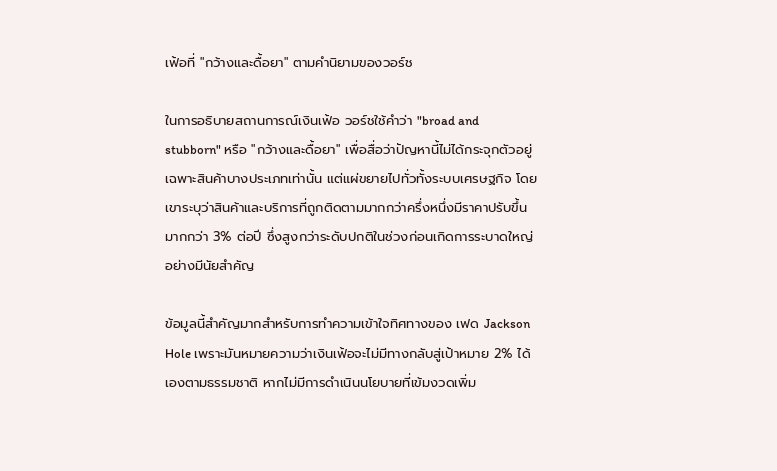เฟ้อที่ "กว้างและดื้อยา" ตามคำนิยามของวอร์ช

ในการอธิบายสถานการณ์เงินเฟ้อ วอร์ชใช้คำว่า "broad and stubborn" หรือ "กว้างและดื้อยา" เพื่อสื่อว่าปัญหานี้ไม่ได้กระจุกตัวอยู่เฉพาะสินค้าบางประเภทเท่านั้น แต่แผ่ขยายไปทั่วทั้งระบบเศรษฐกิจ โดยเขาระบุว่าสินค้าและบริการที่ถูกติดตามมากกว่าครึ่งหนึ่งมีราคาปรับขึ้นมากกว่า 3% ต่อปี ซึ่งสูงกว่าระดับปกติในช่วงก่อนเกิดการระบาดใหญ่อย่างมีนัยสำคัญ

ข้อมูลนี้สำคัญมากสำหรับการทำความเข้าใจทิศทางของ เฟด Jackson Hole เพราะมันหมายความว่าเงินเฟ้อจะไม่มีทางกลับสู่เป้าหมาย 2% ได้เองตามธรรมชาติ หากไม่มีการดำเนินนโยบายที่เข้มงวดเพิ่ม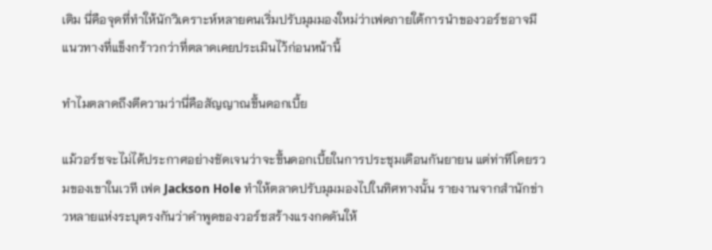เติม นี่คือจุดที่ทำให้นักวิเคราะห์หลายคนเริ่มปรับมุมมองใหม่ว่าเฟดภายใต้การนำของวอร์ชอาจมีแนวทางที่แข็งกร้าวกว่าที่ตลาดเคยประเมินไว้ก่อนหน้านี้

ทำไมตลาดถึงตีความว่านี่คือสัญญาณขึ้นดอกเบี้ย

แม้วอร์ชจะไม่ได้ประกาศอย่างชัดเจนว่าจะขึ้นดอกเบี้ยในการประชุมเดือนกันยายน แต่ท่าทีโดยรวมของเขาในเวที เฟด Jackson Hole ทำให้ตลาดปรับมุมมองไปในทิศทางนั้น รายงานจากสำนักข่าวหลายแห่งระบุตรงกันว่าคำพูดของวอร์ชสร้างแรงกดดันให้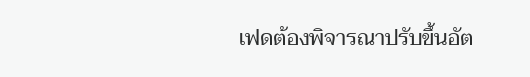เฟดต้องพิจารณาปรับขึ้นอัต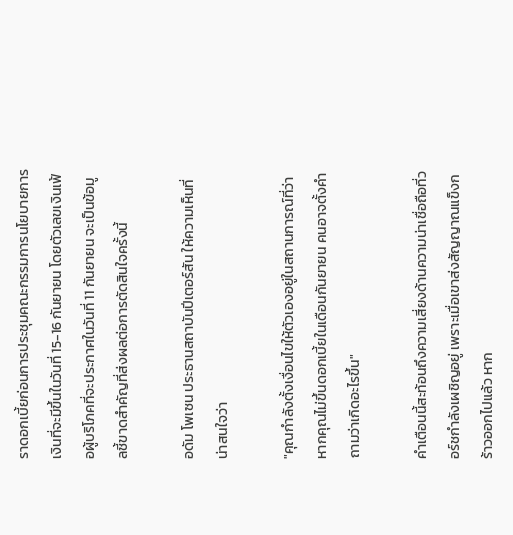ราดอกเบี้ยก่อนการประชุมคณะกรรมการนโยบายการเงินที่จะมีขึ้นในวันที่ 15-16 กันยายน โดยตัวเลขเงินเฟ้อผู้บริโภคที่จะประกาศในวันที่ 11 กันยายน จะเป็นข้อมูลชี้ขาดสำคัญที่ส่งผลต่อการตัดสินใจครั้งนี้

อดัม โพเซน ประธานสถาบันปีเตอร์สัน ให้ความเห็นที่น่าสนใจว่า

"คุณกำลังตั้งเงื่อนไขให้ตัวเองอยู่ในสถานการณ์ที่ว่า หากคุณไม่ขึ้นดอกเบี้ยในเดือนกันยายน คนอาจตั้งคำถามว่าเกิดอะไรขึ้น"

คำเตือนนี้สะท้อนถึงความเสี่ยงด้านความน่าเชื่อถือที่วอร์ชกำลังเผชิญอยู่ เพราะเมื่อเขาส่งสัญญาณแข็งกร้าวออกไปแล้ว หาก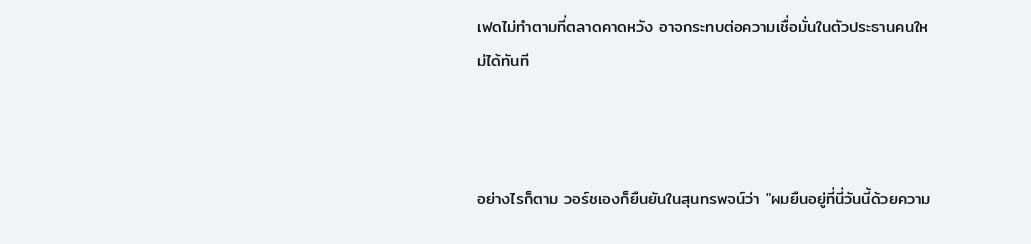เฟดไม่ทำตามที่ตลาดคาดหวัง อาจกระทบต่อความเชื่อมั่นในตัวประธานคนใหม่ได้ทันที



อย่างไรก็ตาม วอร์ชเองก็ยืนยันในสุนทรพจน์ว่า "ผมยืนอยู่ที่นี่วันนี้ด้วยความ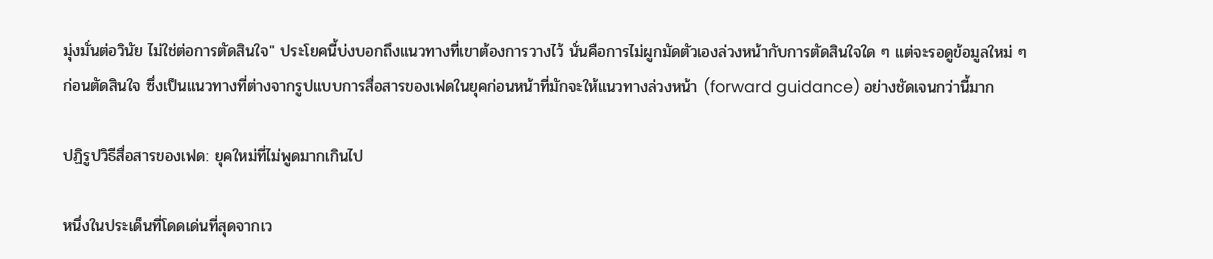มุ่งมั่นต่อวินัย ไม่ใช่ต่อการตัดสินใจ" ประโยคนี้บ่งบอกถึงแนวทางที่เขาต้องการวางไว้ นั่นคือการไม่ผูกมัดตัวเองล่วงหน้ากับการตัดสินใจใด ๆ แต่จะรอดูข้อมูลใหม่ ๆ ก่อนตัดสินใจ ซึ่งเป็นแนวทางที่ต่างจากรูปแบบการสื่อสารของเฟดในยุคก่อนหน้าที่มักจะให้แนวทางล่วงหน้า (forward guidance) อย่างชัดเจนกว่านี้มาก

ปฏิรูปวิธีสื่อสารของเฟด: ยุคใหม่ที่ไม่พูดมากเกินไป

หนึ่งในประเด็นที่โดดเด่นที่สุดจากเว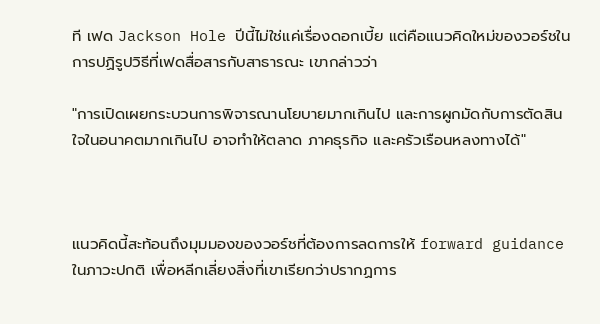ที เฟด Jackson Hole ปีนี้ไม่ใช่แค่เรื่องดอกเบี้ย แต่คือแนวคิดใหม่ของวอร์ชในการปฏิรูปวิธีที่เฟดสื่อสารกับสาธารณะ เขากล่าวว่า

"การเปิดเผยกระบวนการพิจารณานโยบายมากเกินไป และการผูกมัดกับการตัดสินใจในอนาคตมากเกินไป อาจทำให้ตลาด ภาคธุรกิจ และครัวเรือนหลงทางได้"



แนวคิดนี้สะท้อนถึงมุมมองของวอร์ชที่ต้องการลดการให้ forward guidance ในภาวะปกติ เพื่อหลีกเลี่ยงสิ่งที่เขาเรียกว่าปรากฏการ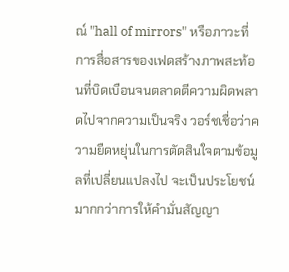ณ์ "hall of mirrors" หรือภาวะที่การสื่อสารของเฟดสร้างภาพสะท้อนที่บิดเบือนจนตลาดตีความผิดพลาดไปจากความเป็นจริง วอร์ชเชื่อว่าความยืดหยุ่นในการตัดสินใจตามข้อมูลที่เปลี่ยนแปลงไป จะเป็นประโยชน์มากกว่าการให้คำมั่นสัญญา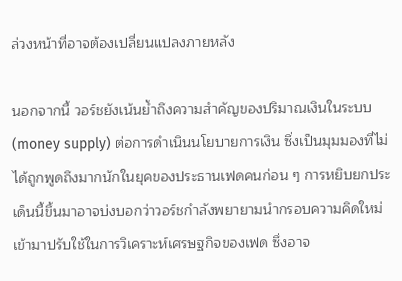ล่วงหน้าที่อาจต้องเปลี่ยนแปลงภายหลัง

นอกจากนี้ วอร์ชยังเน้นย้ำถึงความสำคัญของปริมาณเงินในระบบ (money supply) ต่อการดำเนินนโยบายการเงิน ซึ่งเป็นมุมมองที่ไม่ได้ถูกพูดถึงมากนักในยุคของประธานเฟดคนก่อน ๆ การหยิบยกประเด็นนี้ขึ้นมาอาจบ่งบอกว่าวอร์ชกำลังพยายามนำกรอบความคิดใหม่เข้ามาปรับใช้ในการวิเคราะห์เศรษฐกิจของเฟด ซึ่งอาจ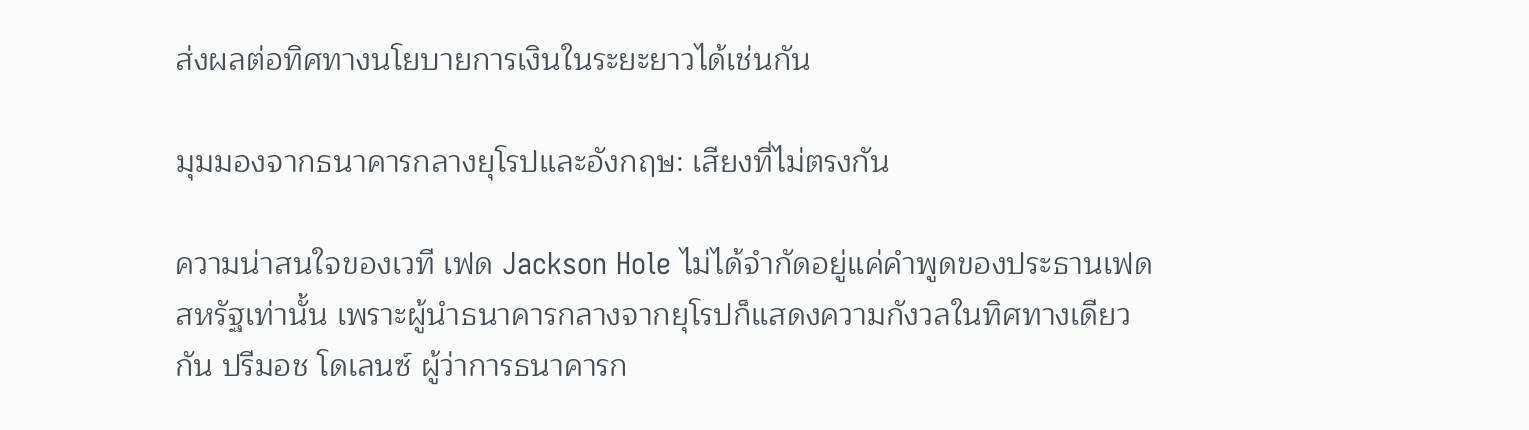ส่งผลต่อทิศทางนโยบายการเงินในระยะยาวได้เช่นกัน

มุมมองจากธนาคารกลางยุโรปและอังกฤษ: เสียงที่ไม่ตรงกัน

ความน่าสนใจของเวที เฟด Jackson Hole ไม่ได้จำกัดอยู่แค่คำพูดของประธานเฟดสหรัฐเท่านั้น เพราะผู้นำธนาคารกลางจากยุโรปก็แสดงความกังวลในทิศทางเดียวกัน ปรีมอช โดเลนซ์ ผู้ว่าการธนาคารก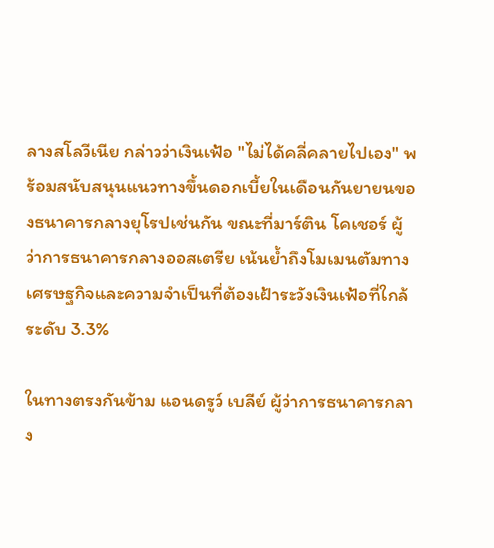ลางสโลวีเนีย กล่าวว่าเงินเฟ้อ "ไม่ได้คลี่คลายไปเอง" พร้อมสนับสนุนแนวทางขึ้นดอกเบี้ยในเดือนกันยายนของธนาคารกลางยุโรปเช่นกัน ขณะที่มาร์ติน โคเชอร์ ผู้ว่าการธนาคารกลางออสเตรีย เน้นย้ำถึงโมเมนตัมทางเศรษฐกิจและความจำเป็นที่ต้องเฝ้าระวังเงินเฟ้อที่ใกล้ระดับ 3.3%

ในทางตรงกันข้าม แอนดรูว์ เบลีย์ ผู้ว่าการธนาคารกลาง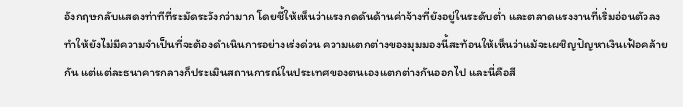อังกฤษกลับแสดงท่าทีที่ระมัดระวังกว่ามาก โดยชี้ให้เห็นว่าแรงกดดันด้านค่าจ้างที่ยังอยู่ในระดับต่ำ และตลาดแรงงานที่เริ่มอ่อนตัวลง ทำให้ยังไม่มีความจำเป็นที่จะต้องดำเนินการอย่างเร่งด่วน ความแตกต่างของมุมมองนี้สะท้อนให้เห็นว่าแม้จะเผชิญปัญหาเงินเฟ้อคล้ายกัน แต่แต่ละธนาคารกลางก็ประเมินสถานการณ์ในประเทศของตนเองแตกต่างกันออกไป และนี่คือสี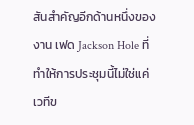สันสำคัญอีกด้านหนึ่งของงาน เฟด Jackson Hole ที่ทำให้การประชุมนี้ไม่ใช่แค่เวทีข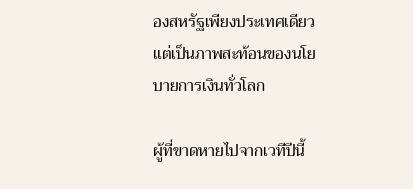องสหรัฐเพียงประเทศเดียว แต่เป็นภาพสะท้อนของนโยบายการเงินทั่วโลก

ผู้ที่ขาดหายไปจากเวทีปีนี้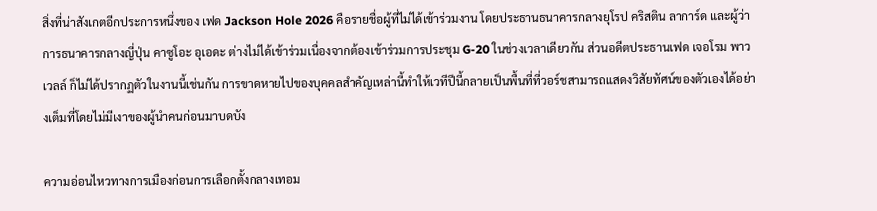สิ่งที่น่าสังเกตอีกประการหนึ่งของ เฟด Jackson Hole 2026 คือรายชื่อผู้ที่ไม่ได้เข้าร่วมงาน โดยประธานธนาคารกลางยุโรป คริสติน ลาการ์ด และผู้ว่าการธนาคารกลางญี่ปุ่น คาซูโอะ อุเอดะ ต่างไม่ได้เข้าร่วมเนื่องจากต้องเข้าร่วมการประชุม G-20 ในช่วงเวลาเดียวกัน ส่วนอดีตประธานเฟด เจอโรม พาวเวลล์ ก็ไม่ได้ปรากฏตัวในงานนี้เช่นกัน การขาดหายไปของบุคคลสำคัญเหล่านี้ทำให้เวทีปีนี้กลายเป็นพื้นที่ที่วอร์ชสามารถแสดงวิสัยทัศน์ของตัวเองได้อย่างเต็มที่โดยไม่มีเงาของผู้นำคนก่อนมาบดบัง

ความอ่อนไหวทางการเมืองก่อนการเลือกตั้งกลางเทอม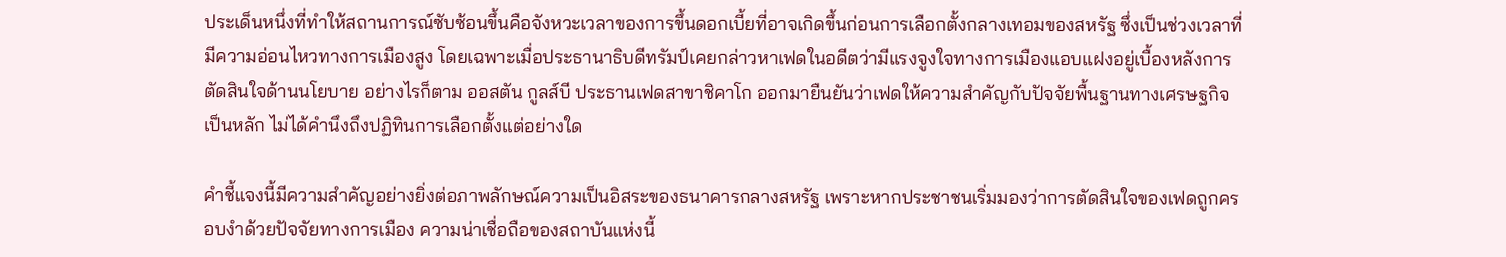ประเด็นหนึ่งที่ทำให้สถานการณ์ซับซ้อนขึ้นคือจังหวะเวลาของการขึ้นดอกเบี้ยที่อาจเกิดขึ้นก่อนการเลือกตั้งกลางเทอมของสหรัฐ ซึ่งเป็นช่วงเวลาที่มีความอ่อนไหวทางการเมืองสูง โดยเฉพาะเมื่อประธานาธิบดีทรัมป์เคยกล่าวหาเฟดในอดีตว่ามีแรงจูงใจทางการเมืองแอบแฝงอยู่เบื้องหลังการตัดสินใจด้านนโยบาย อย่างไรก็ตาม ออสตัน กูลส์บี ประธานเฟดสาขาชิคาโก ออกมายืนยันว่าเฟดให้ความสำคัญกับปัจจัยพื้นฐานทางเศรษฐกิจเป็นหลัก ไม่ได้คำนึงถึงปฏิทินการเลือกตั้งแต่อย่างใด

คำชี้แจงนี้มีความสำคัญอย่างยิ่งต่อภาพลักษณ์ความเป็นอิสระของธนาคารกลางสหรัฐ เพราะหากประชาชนเริ่มมองว่าการตัดสินใจของเฟดถูกครอบงำด้วยปัจจัยทางการเมือง ความน่าเชื่อถือของสถาบันแห่งนี้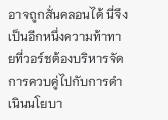อาจถูกสั่นคลอนได้ นี่จึงเป็นอีกหนึ่งความท้าทายที่วอร์ชต้องบริหารจัดการควบคู่ไปกับการดำเนินนโยบา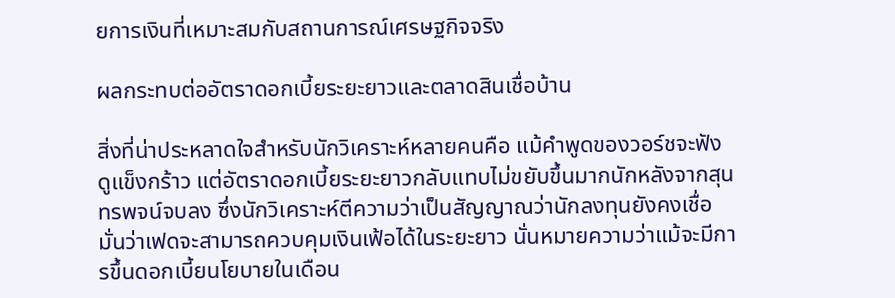ยการเงินที่เหมาะสมกับสถานการณ์เศรษฐกิจจริง

ผลกระทบต่ออัตราดอกเบี้ยระยะยาวและตลาดสินเชื่อบ้าน

สิ่งที่น่าประหลาดใจสำหรับนักวิเคราะห์หลายคนคือ แม้คำพูดของวอร์ชจะฟังดูแข็งกร้าว แต่อัตราดอกเบี้ยระยะยาวกลับแทบไม่ขยับขึ้นมากนักหลังจากสุนทรพจน์จบลง ซึ่งนักวิเคราะห์ตีความว่าเป็นสัญญาณว่านักลงทุนยังคงเชื่อมั่นว่าเฟดจะสามารถควบคุมเงินเฟ้อได้ในระยะยาว นั่นหมายความว่าแม้จะมีการขึ้นดอกเบี้ยนโยบายในเดือน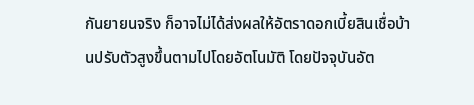กันยายนจริง ก็อาจไม่ได้ส่งผลให้อัตราดอกเบี้ยสินเชื่อบ้านปรับตัวสูงขึ้นตามไปโดยอัตโนมัติ โดยปัจจุบันอัต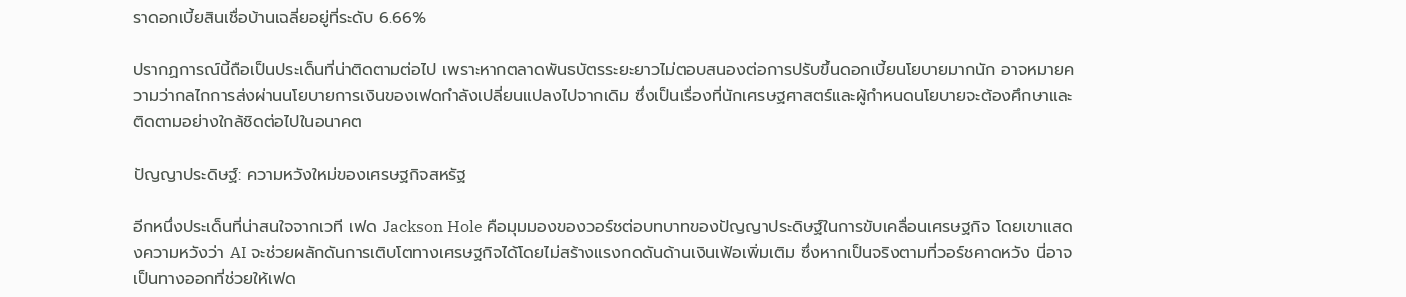ราดอกเบี้ยสินเชื่อบ้านเฉลี่ยอยู่ที่ระดับ 6.66%

ปรากฏการณ์นี้ถือเป็นประเด็นที่น่าติดตามต่อไป เพราะหากตลาดพันธบัตรระยะยาวไม่ตอบสนองต่อการปรับขึ้นดอกเบี้ยนโยบายมากนัก อาจหมายความว่ากลไกการส่งผ่านนโยบายการเงินของเฟดกำลังเปลี่ยนแปลงไปจากเดิม ซึ่งเป็นเรื่องที่นักเศรษฐศาสตร์และผู้กำหนดนโยบายจะต้องศึกษาและติดตามอย่างใกล้ชิดต่อไปในอนาคต

ปัญญาประดิษฐ์: ความหวังใหม่ของเศรษฐกิจสหรัฐ

อีกหนึ่งประเด็นที่น่าสนใจจากเวที เฟด Jackson Hole คือมุมมองของวอร์ชต่อบทบาทของปัญญาประดิษฐ์ในการขับเคลื่อนเศรษฐกิจ โดยเขาแสดงความหวังว่า AI จะช่วยผลักดันการเติบโตทางเศรษฐกิจได้โดยไม่สร้างแรงกดดันด้านเงินเฟ้อเพิ่มเติม ซึ่งหากเป็นจริงตามที่วอร์ชคาดหวัง นี่อาจเป็นทางออกที่ช่วยให้เฟด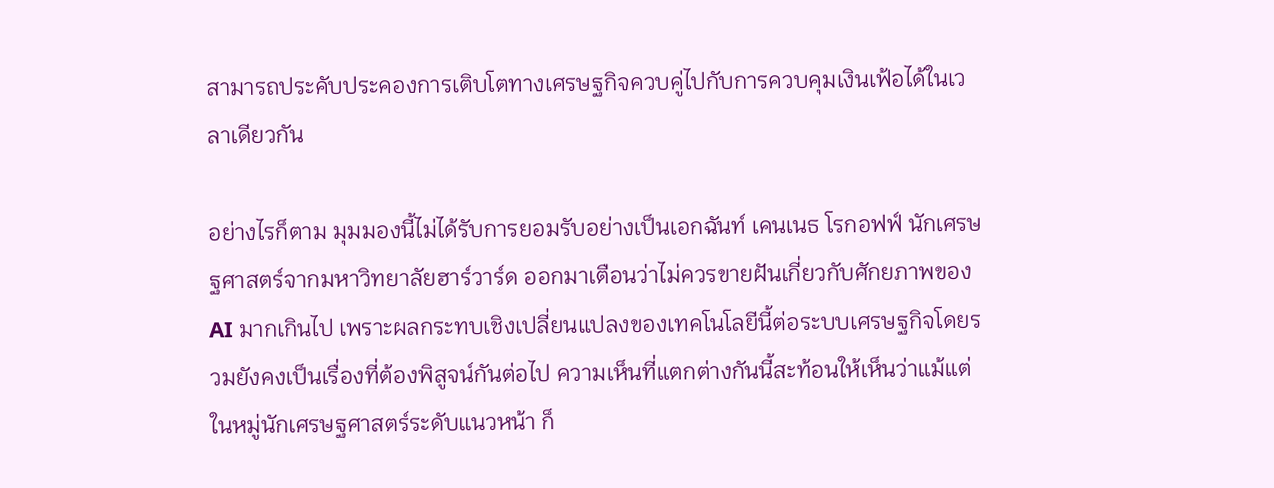สามารถประคับประคองการเติบโตทางเศรษฐกิจควบคู่ไปกับการควบคุมเงินเฟ้อได้ในเวลาเดียวกัน

อย่างไรก็ตาม มุมมองนี้ไม่ได้รับการยอมรับอย่างเป็นเอกฉันท์ เคนเนธ โรกอฟฟ์ นักเศรษฐศาสตร์จากมหาวิทยาลัยฮาร์วาร์ด ออกมาเตือนว่าไม่ควรขายฝันเกี่ยวกับศักยภาพของ AI มากเกินไป เพราะผลกระทบเชิงเปลี่ยนแปลงของเทคโนโลยีนี้ต่อระบบเศรษฐกิจโดยรวมยังคงเป็นเรื่องที่ต้องพิสูจน์กันต่อไป ความเห็นที่แตกต่างกันนี้สะท้อนให้เห็นว่าแม้แต่ในหมู่นักเศรษฐศาสตร์ระดับแนวหน้า ก็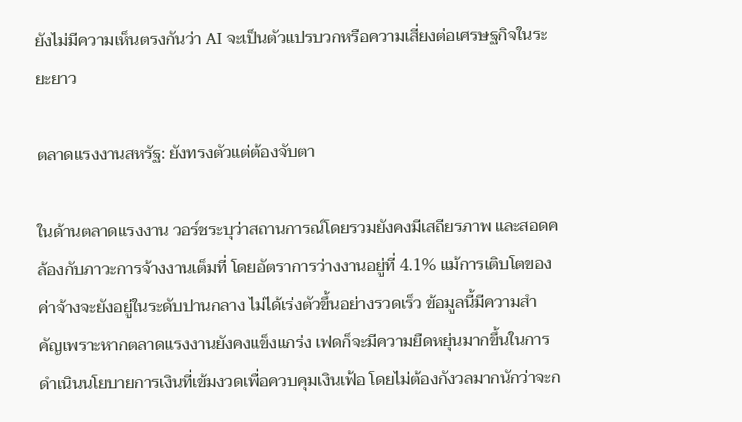ยังไม่มีความเห็นตรงกันว่า AI จะเป็นตัวแปรบวกหรือความเสี่ยงต่อเศรษฐกิจในระยะยาว

ตลาดแรงงานสหรัฐ: ยังทรงตัวแต่ต้องจับตา

ในด้านตลาดแรงงาน วอร์ชระบุว่าสถานการณ์โดยรวมยังคงมีเสถียรภาพ และสอดคล้องกับภาวะการจ้างงานเต็มที่ โดยอัตราการว่างงานอยู่ที่ 4.1% แม้การเติบโตของค่าจ้างจะยังอยู่ในระดับปานกลาง ไม่ได้เร่งตัวขึ้นอย่างรวดเร็ว ข้อมูลนี้มีความสำคัญเพราะหากตลาดแรงงานยังคงแข็งแกร่ง เฟดก็จะมีความยืดหยุ่นมากขึ้นในการดำเนินนโยบายการเงินที่เข้มงวดเพื่อควบคุมเงินเฟ้อ โดยไม่ต้องกังวลมากนักว่าจะก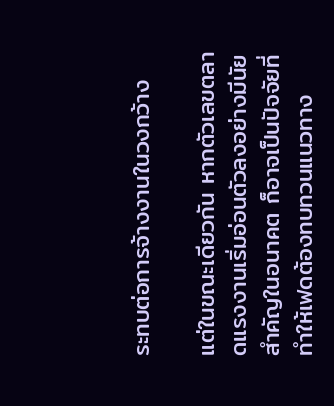ระทบต่อการจ้างงานในวงกว้าง

แต่ในขณะเดียวกัน หากตัวเลขตลาดแรงงานเริ่มอ่อนตัวลงอย่างมีนัยสำคัญในอนาคต ก็อาจเป็นปัจจัยที่ทำให้เฟดต้องทบทวนแนวทาง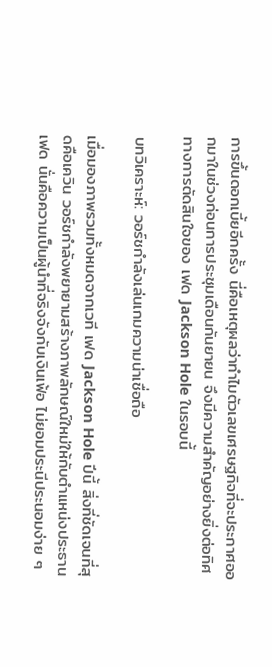การขึ้นดอกเบี้ยอีกครั้ง นี่คือเหตุผลว่าทำไมตัวเลขเศรษฐกิจที่จะประกาศออกมาในช่วงก่อนการประชุมเดือนกันยายน จึงมีความสำคัญอย่างยิ่งต่อทิศทางการตัดสินใจของ เฟด Jackson Hole ในรอบนี้

บทวิเคราะห์: วอร์ชกำลังเล่นเกมความน่าเชื่อถือ

เมื่อมองภาพรวมทั้งหมดจากเวที เฟด Jackson Hole ปีนี้ สิ่งที่ชัดเจนที่สุดคือเควิน วอร์ชกำลังพยายามสร้างภาพลักษณ์ใหม่ให้กับตำแหน่งประธานเฟด นั่นคือความเป็นผู้นำที่จริงจังกับเงินเฟ้อ ไม่ยอมประนีประนอมง่าย ๆ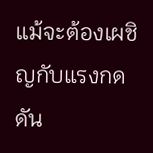แม้จะต้องเผชิญกับแรงกดดัน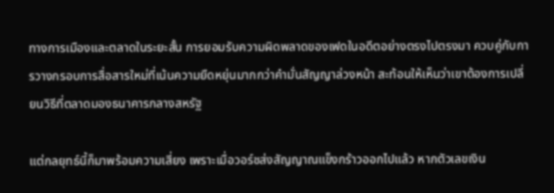ทางการเมืองและตลาดในระยะสั้น การยอมรับความผิดพลาดของเฟดในอดีตอย่างตรงไปตรงมา ควบคู่กับการวางกรอบการสื่อสารใหม่ที่เน้นความยืดหยุ่นมากกว่าคำมั่นสัญญาล่วงหน้า สะท้อนให้เห็นว่าเขาต้องการเปลี่ยนวิธีที่ตลาดมองธนาคารกลางสหรัฐ

แต่กลยุทธ์นี้ก็มาพร้อมความเสี่ยง เพราะเมื่อวอร์ชส่งสัญญาณแข็งกร้าวออกไปแล้ว หากตัวเลขเงิน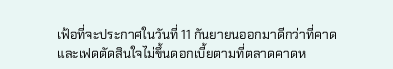เฟ้อที่จะประกาศในวันที่ 11 กันยายนออกมาดีกว่าที่คาด และเฟดตัดสินใจไม่ขึ้นดอกเบี้ยตามที่ตลาดคาดห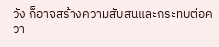วัง ก็อาจสร้างความสับสนและกระทบต่อควา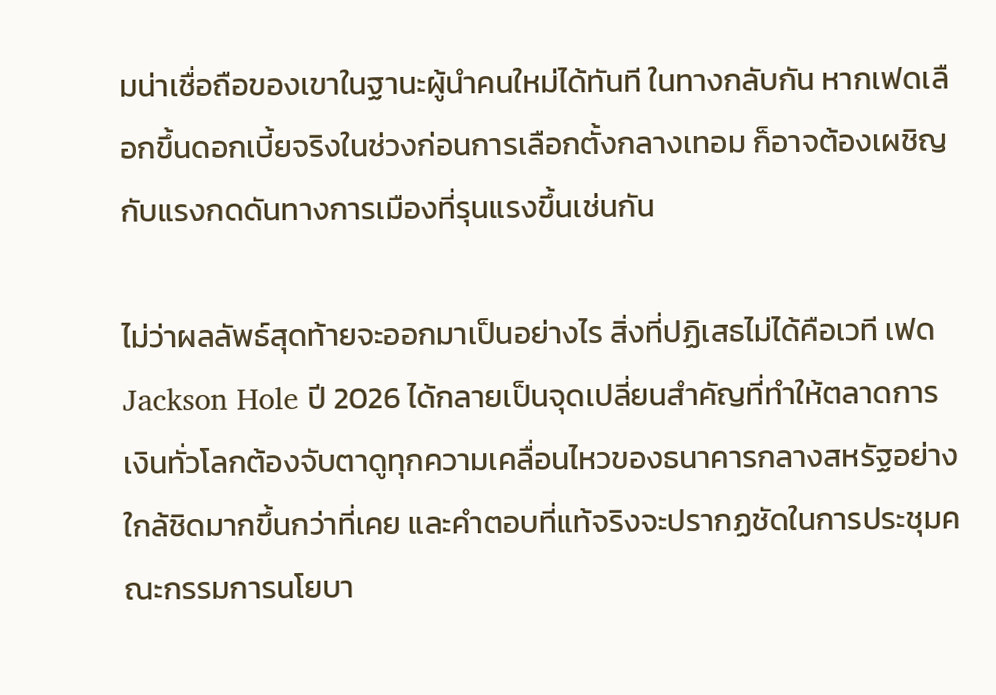มน่าเชื่อถือของเขาในฐานะผู้นำคนใหม่ได้ทันที ในทางกลับกัน หากเฟดเลือกขึ้นดอกเบี้ยจริงในช่วงก่อนการเลือกตั้งกลางเทอม ก็อาจต้องเผชิญกับแรงกดดันทางการเมืองที่รุนแรงขึ้นเช่นกัน

ไม่ว่าผลลัพธ์สุดท้ายจะออกมาเป็นอย่างไร สิ่งที่ปฏิเสธไม่ได้คือเวที เฟด Jackson Hole ปี 2026 ได้กลายเป็นจุดเปลี่ยนสำคัญที่ทำให้ตลาดการเงินทั่วโลกต้องจับตาดูทุกความเคลื่อนไหวของธนาคารกลางสหรัฐอย่างใกล้ชิดมากขึ้นกว่าที่เคย และคำตอบที่แท้จริงจะปรากฏชัดในการประชุมคณะกรรมการนโยบา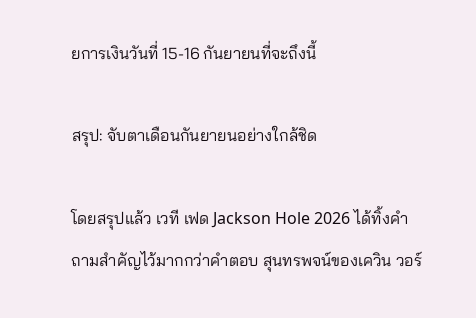ยการเงินวันที่ 15-16 กันยายนที่จะถึงนี้

สรุป: จับตาเดือนกันยายนอย่างใกล้ชิด

โดยสรุปแล้ว เวที เฟด Jackson Hole 2026 ได้ทิ้งคำถามสำคัญไว้มากกว่าคำตอบ สุนทรพจน์ของเควิน วอร์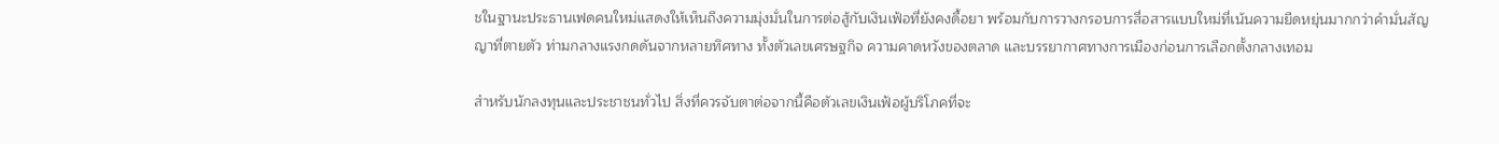ชในฐานะประธานเฟดคนใหม่แสดงให้เห็นถึงความมุ่งมั่นในการต่อสู้กับเงินเฟ้อที่ยังคงดื้อยา พร้อมกับการวางกรอบการสื่อสารแบบใหม่ที่เน้นความยืดหยุ่นมากกว่าคำมั่นสัญญาที่ตายตัว ท่ามกลางแรงกดดันจากหลายทิศทาง ทั้งตัวเลขเศรษฐกิจ ความคาดหวังของตลาด และบรรยากาศทางการเมืองก่อนการเลือกตั้งกลางเทอม

สำหรับนักลงทุนและประชาชนทั่วไป สิ่งที่ควรจับตาต่อจากนี้คือตัวเลขเงินเฟ้อผู้บริโภคที่จะ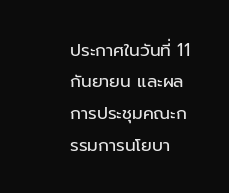ประกาศในวันที่ 11 กันยายน และผลการประชุมคณะกรรมการนโยบา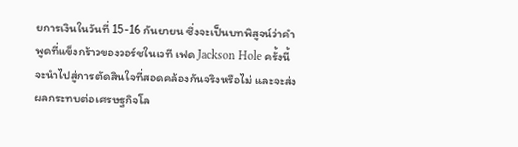ยการเงินในวันที่ 15-16 กันยายน ซึ่งจะเป็นบทพิสูจน์ว่าคำพูดที่แข็งกร้าวของวอร์ชในเวที เฟด Jackson Hole ครั้งนี้ จะนำไปสู่การตัดสินใจที่สอดคล้องกันจริงหรือไม่ และจะส่งผลกระทบต่อเศรษฐกิจโล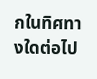กในทิศทางใดต่อไป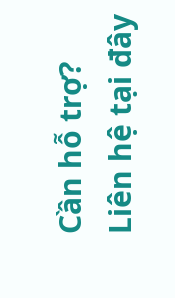Cần hỗ trợ?
Liên hệ tại đây